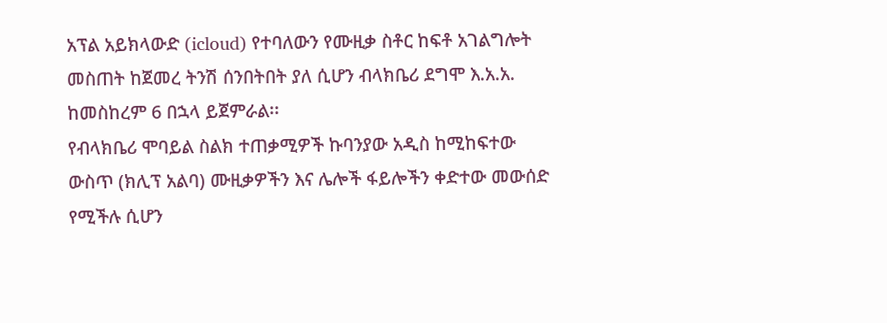አፕል አይክላውድ (icloud) የተባለውን የሙዚቃ ስቶር ከፍቶ አገልግሎት መስጠት ከጀመረ ትንሽ ሰንበትበት ያለ ሲሆን ብላክቤሪ ደግሞ እ.አ.አ. ከመስከረም 6 በኋላ ይጀምራል፡፡
የብላክቤሪ ሞባይል ስልክ ተጠቃሚዎች ኩባንያው አዲስ ከሚከፍተው ውስጥ (ክሊፕ አልባ) ሙዚቃዎችን እና ሌሎች ፋይሎችን ቀድተው መውሰድ የሚችሉ ሲሆን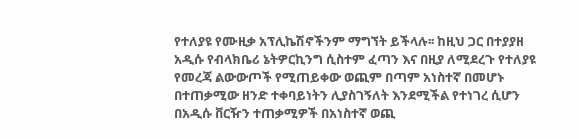የተለያዩ የሙዚቃ አፕሊኬሽኖችንም ማግኘት ይችላሉ፡፡ ከዚህ ጋር በተያያዘ አዲሱ የብላክቤሪ ኔትዎርኪንግ ሲስተም ፈጣን እና በዚያ ለሚደረጉ የተለያዩ የመረጃ ልውውጦች የሚጠይቀው ወጪም በጣም አነስተኛ በመሆኑ በተጠቃሚው ዘንድ ተቀባይነትን ሊያስገኝለት እንደሚችል የተነገረ ሲሆን በአዲሱ ቨርዥን ተጠቃሚዎች በአነስተኛ ወጪ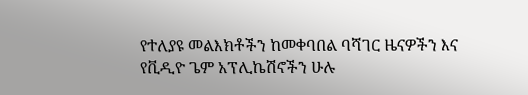የተለያዩ መልእክቶችን ከመቀባበል ባሻገር ዜናዎችን እና የቪዲዮ ጌም አፕሊኬሽኖችን ሁሉ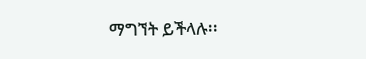ማግኘት ይችላሉ፡፡